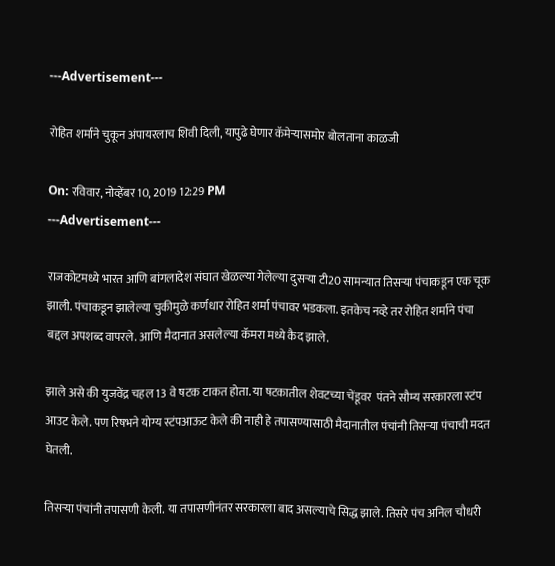---Advertisement---

रोहित शर्माने चुकून अंपायरलाच शिवी दिली, यापुढे घेणार कॅमेऱ्यासमोर बोलताना काळजी

On: रविवार, नोव्हेंबर 10, 2019 12:29 PM
---Advertisement---

राजकोटमध्ये भारत आणि बांगलादेश संघात खेळल्या गेलेल्या दुसऱ्या टी20 सामन्यात तिसऱ्या पंचाकडून एक चूक झाली. पंचाकडून झालेल्या चुकीमुळे कर्णधार रोहित शर्मा पंचावर भडकला. इतकेच नव्हे तर रोहित शर्माने पंचा बद्दल अपशब्द वापरले. आणि मैदानात असलेल्या कॅमरा मध्ये कैद झाले.

झाले असे की युजवेंद्र चहल 13 वे षटक टाकत होता. या षटकातील शेवटच्या चेंडूवर  पंतने सौम्य सरकारला स्टंप आउट केले. पण रिषभने योग्य स्टंपआऊट केले की नाही हे तपासण्यासाठी मैदानातील पंचांनी तिसर्‍या पंचाची मदत घेतली.

तिसर्‍या पंचांनी तपासणी केली. या तपासणीनंतर सरकारला बाद असल्याचे सिद्ध झाले. तिसरे पंच अनिल चौधरी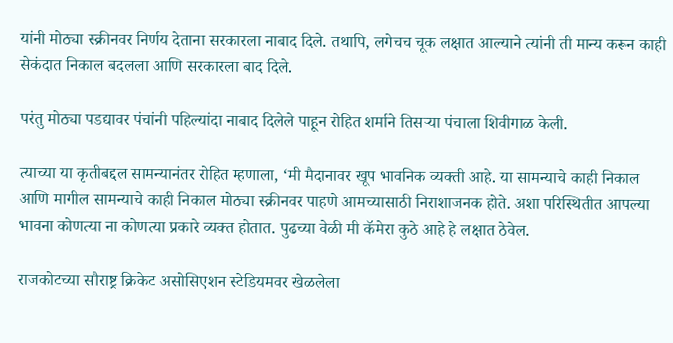यांनी मोठ्या स्क्रीनवर निर्णय देताना सरकारला नाबाद दिले. तथापि, लगेचच चूक लक्षात आल्याने त्यांनी ती मान्य करून काही सेकंदात निकाल बदलला आणि सरकारला बाद दिले.

परंतु मोठ्या पडद्यावर पंचांनी पहिल्यांदा नाबाद दिलेले पाहून रोहित शर्माने तिसर्‍या पंचाला शिवीगाळ केली.

त्याच्या या कृतीबद्दल सामन्यानंतर रोहित म्हणाला, ‘मी मैदानावर खूप भावनिक व्यक्ती आहे. या सामन्याचे काही निकाल आणि मागील सामन्याचे काही निकाल मोठ्या स्क्रीनवर पाहणे आमच्यासाठी निराशाजनक होते. अशा परिस्थितीत आपल्या भावना कोणत्या ना कोणत्या प्रकारे व्यक्त होतात. पुढच्या वेळी मी कॅमेरा कुठे आहे हे लक्षात ठेवेल.

राजकोटच्या सौराष्ट्र क्रिकेट असोसिएशन स्टेडियमवर खेळलेला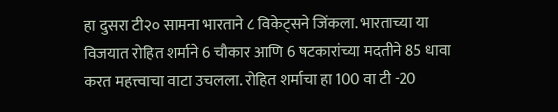हा दुसरा टी२० सामना भारताने ८ विकेट्सने जिंकला. भारताच्या या विजयात रोहित शर्माने 6 चौकार आणि 6 षटकारांच्या मदतीने 85 धावा करत महत्त्वाचा वाटा उचलला. रोहित शर्माचा हा 100 वा टी -20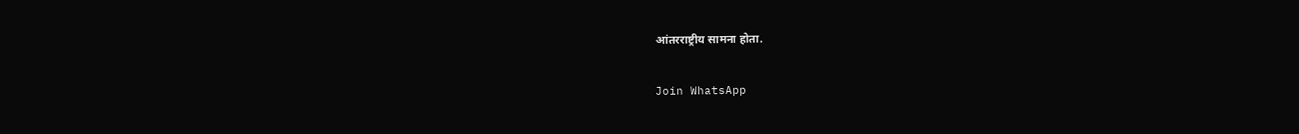आंतरराष्ट्रीय सामना होता.

Join WhatsApp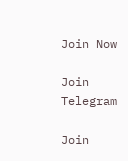Join Now

Join Telegram

Join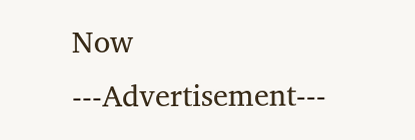Now
---Advertisement---